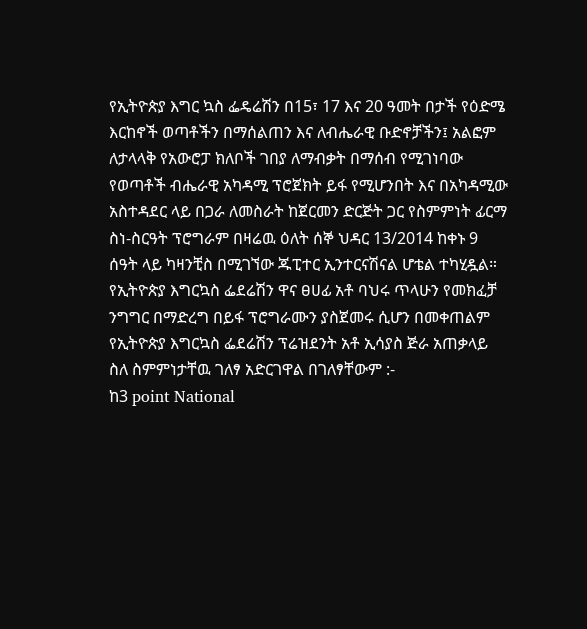የኢትዮጵያ እግር ኳስ ፌዴሬሽን በ15፣ 17 እና 20 ዓመት በታች የዕድሜ እርከኖች ወጣቶችን በማሰልጠን እና ለብሔራዊ ቡድኖቻችን፤ አልፎም ለታላላቅ የአውሮፓ ክለቦች ገበያ ለማብቃት በማሰብ የሚገነባው የወጣቶች ብሔራዊ አካዳሚ ፕሮጀክት ይፋ የሚሆንበት እና በአካዳሚው አስተዳደር ላይ በጋራ ለመስራት ከጀርመን ድርጅት ጋር የስምምነት ፊርማ ስነ-ስርዓት ፕሮግራም በዛሬዉ ዕለት ሰኞ ህዳር 13/2014 ከቀኑ 9 ሰዓት ላይ ካዛንቺስ በሚገኘው ጁፒተር ኢንተርናሽናል ሆቴል ተካሂዷል።
የኢትዮጵያ እግርኳስ ፌደሬሽን ዋና ፀሀፊ አቶ ባህሩ ጥላሁን የመክፈቻ ንግግር በማድረግ በይፋ ፕሮግራሙን ያስጀመሩ ሲሆን በመቀጠልም የኢትዮጵያ እግርኳስ ፌደሬሽን ፕሬዝደንት አቶ ኢሳያስ ጅራ አጠቃላይ ስለ ስምምነታቸዉ ገለፃ አድርገዋል በገለፃቸውም :-
ከ3 point National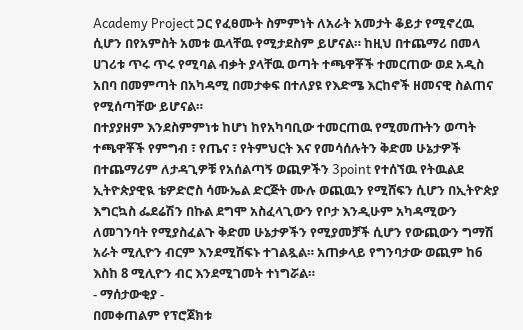Academy Project ጋር የፈፀሙት ስምምነት ለአራት አመታት ቆይታ የሚኖረዉ ሲሆን በየአምስት አመቱ ዉላቸዉ የሚታደስም ይሆናል። ከዚህ በተጨማሪ በመላ ሀገሪቱ ጥሩ ጥሩ የሚባል ብቃት ያላቸዉ ወጣት ተጫዋቾች ተመርጠው ወደ አዲስ አበባ በመምጣት በአካዳሚ በመታቀፍ በተለያዩ የእድሜ እርከኖች ዘመናዊ ስልጠና የሚሰጣቸው ይሆናል።
በተያያዘም እንደስምምነቱ ከሆነ ከየአካባቢው ተመርጠዉ የሚመጡትን ወጣት ተጫዋቾች የምግብ ፣ የጤና ፣ የትምህርት እና የመሳሰሉትን ቅድመ ሁኔታዎች በተጨማሪም ለታዳጊዎቹ የአሰልጣኝ ወጪዎችን 3point የተሰኘዉ የትዉልደ ኢትዮጵያዊዪ ቴዎድሮስ ሳሙኤል ድርጅት ሙሉ ወጪዉን የሚሸፍን ሲሆን በኢትዮጵያ እግርኳስ ፌደሬሽን በኩል ደግሞ አስፈላጊውን የቦታ እንዲሁም አካዳሚውን ለመገንባት የሚያስፈልጉ ቅድመ ሁኔታዎችን የሚያመቻች ሲሆን የውጪውን ግማሽ አራት ሚሊዮን ብርም እንደሚሸፍኑ ተገልጿል። አጠቃላይ የግንባታው ወጪም ከ6 እስከ 8 ሚሊዮን ብር እንደሚገመት ተነግሯል።
- ማሰታውቂያ -
በመቀጠልም የፕሮጀክቱ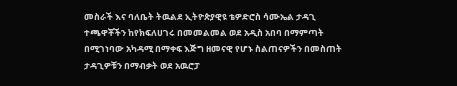መስራች እና ባለቤት ትዉልደ ኢትዮጵያዊዩ ቴዎድሮስ ሳሙኤል ታዳጊ ተጫዋቾችን ከየክፍለሀገሩ በመመልመል ወደ አዲስ አበባ በማምጣት በሚገነባው አካዳሚ በማቀፍ እጅግ ዘመናዊ የሆኑ ስልጠናዎችን በመስጠት ታዳጊዎቹን በማብቃት ወደ አዉሮፓ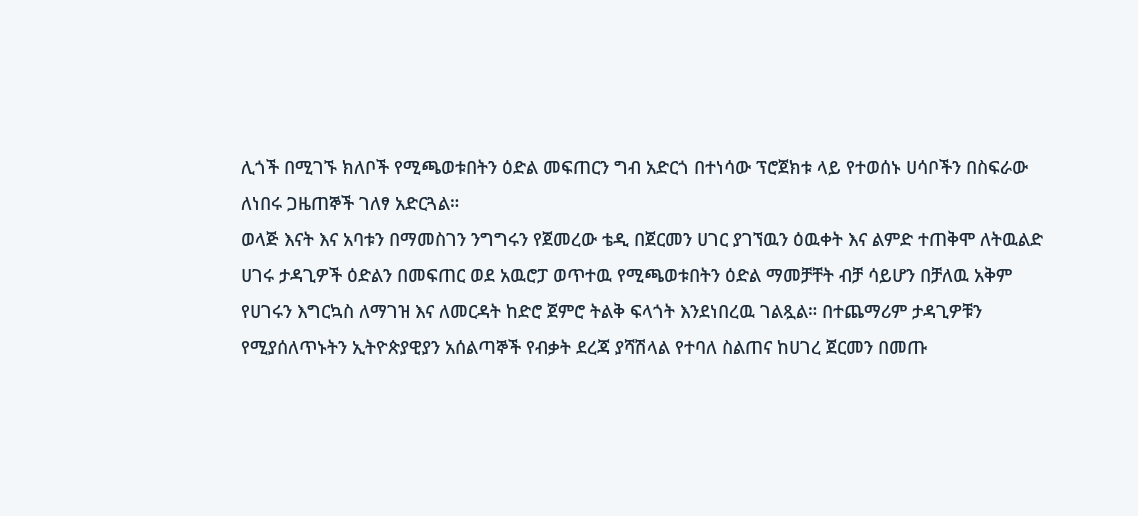ሊጎች በሚገኙ ክለቦች የሚጫወቱበትን ዕድል መፍጠርን ግብ አድርጎ በተነሳው ፕሮጀክቱ ላይ የተወሰኑ ሀሳቦችን በስፍራው ለነበሩ ጋዜጠኞች ገለፃ አድርጓል።
ወላጅ እናት እና አባቱን በማመስገን ንግግሩን የጀመረው ቴዲ በጀርመን ሀገር ያገኘዉን ዕዉቀት እና ልምድ ተጠቅሞ ለትዉልድ ሀገሩ ታዳጊዎች ዕድልን በመፍጠር ወደ አዉሮፓ ወጥተዉ የሚጫወቱበትን ዕድል ማመቻቸት ብቻ ሳይሆን በቻለዉ አቅም የሀገሩን እግርኳስ ለማገዝ እና ለመርዳት ከድሮ ጀምሮ ትልቅ ፍላጎት እንደነበረዉ ገልጿል። በተጨማሪም ታዳጊዎቹን የሚያሰለጥኑትን ኢትዮጵያዊያን አሰልጣኞች የብቃት ደረጃ ያሻሽላል የተባለ ስልጠና ከሀገረ ጀርመን በመጡ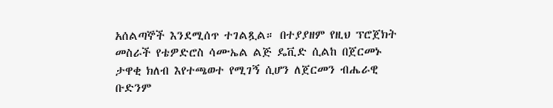አሰልጣኞች እንደሚሰጥ ተገልጿል። በተያያዘም የዚህ ፕሮጀክት መስራች የቴዎድሮስ ሳሙኤል ልጅ ዴቪድ ሲልከ በጀርመኑ ታዋቂ ክለብ እየተጫወተ የሚገኝ ሲሆን ለጀርመን ብሔራዊ ቡድንም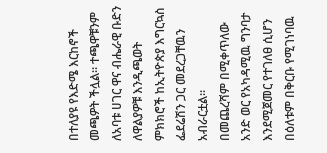በተለያዩ የእድሜ እርከኖች መጫዎት ችሏል። ተጫዋቹንም ለአባቱ ሀገር ዋና ብሔራዊ ቡድን ለዋልያዎቹ እንዲጫወት ምክክሮች ከኢትዮጵያ እግርኳስ ፌደሬሽን ጋር መደረጋቸዉን አብራርቷል።
በመጨረሻም በሚቀጥለው አንድ ወር የአካዳሚዉ ግንባታ እንደሚጀመር የተገለፀ ሲሆን በዕለቱም በቅርቡ የሚገነባዉ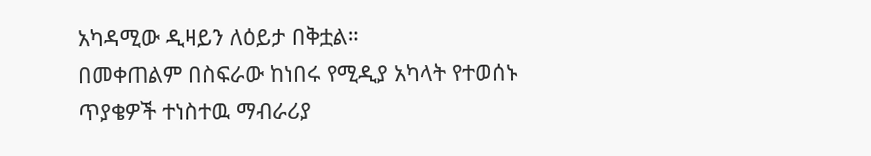አካዳሚው ዲዛይን ለዕይታ በቅቷል።
በመቀጠልም በስፍራው ከነበሩ የሚዲያ አካላት የተወሰኑ ጥያቄዎች ተነስተዉ ማብራሪያ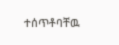ተሰጥቶባቸዉ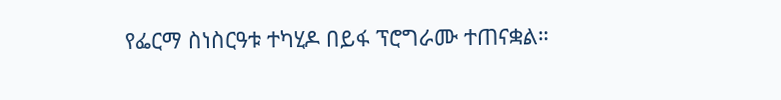የፌርማ ስነስርዓቱ ተካሂዶ በይፋ ፕሮግራሙ ተጠናቋል።